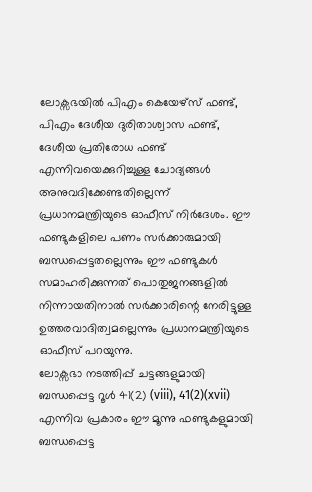ലോക്സഭയിൽ പിഎം കെയേഴ്സ് ഫണ്ട്, പിഎം ദേശീയ ദുരിതാശ്വാസ ഫണ്ട്, ദേശീയ പ്രതിരോധ ഫണ്ട് എന്നിവയെക്കുറിച്ചുള്ള ചോദ്യങ്ങൾ അനുവദിക്കേണ്ടതില്ലെന്ന് പ്രധാനമന്ത്രിയുടെ ഓഫീസ് നിർദേശം. ഈ ഫണ്ടുകളിലെ പണം സർക്കാരുമായി ബന്ധപ്പെട്ടതല്ലെന്നും ഈ ഫണ്ടുകൾ സമാഹരിക്കുന്നത് പൊതുജനങ്ങളിൽ നിന്നായതിനാൽ സർക്കാരിന്റെ നേരിട്ടുള്ള ഉത്തരവാദിത്വമല്ലെന്നും പ്രധാനമന്ത്രിയുടെ ഓഫീസ് പറയുന്നു.
ലോക്സഭാ നടത്തിപ്പ് ചട്ടങ്ങളുമായി ബന്ധപ്പെട്ട റൂൾ 41(2) (viii), 41(2)(xvii) എന്നിവ പ്രകാരം ഈ മൂന്നു ഫണ്ടുകളുമായി ബന്ധപ്പെട്ട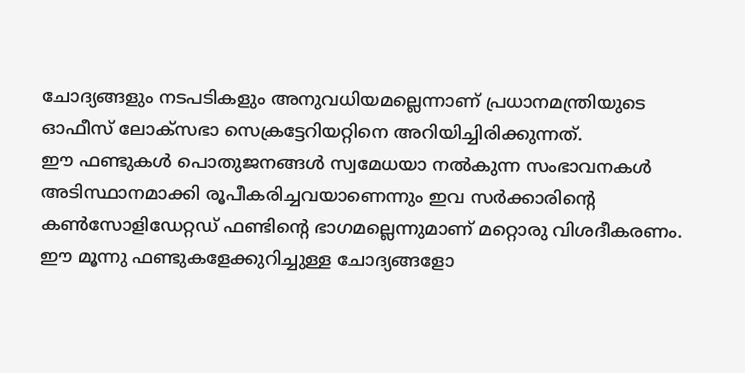ചോദ്യങ്ങളും നടപടികളും അനുവധിയമല്ലെന്നാണ് പ്രധാനമന്ത്രിയുടെ ഓഫീസ് ലോക്സഭാ സെക്രട്ടേറിയറ്റിനെ അറിയിച്ചിരിക്കുന്നത്.
ഈ ഫണ്ടുകൾ പൊതുജനങ്ങൾ സ്വമേധയാ നൽകുന്ന സംഭാവനകൾ അടിസ്ഥാനമാക്കി രൂപീകരിച്ചവയാണെന്നും ഇവ സർക്കാരിന്റെ കൺസോളിഡേറ്റഡ് ഫണ്ടിന്റെ ഭാഗമല്ലെന്നുമാണ് മറ്റൊരു വിശദീകരണം. ഈ മൂന്നു ഫണ്ടുകളേക്കുറിച്ചുള്ള ചോദ്യങ്ങളോ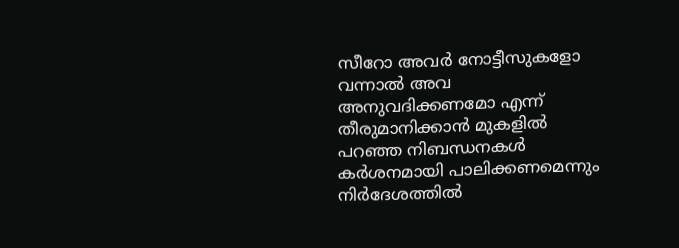സീറോ അവർ നോട്ടീസുകളോ വന്നാൽ അവ അനുവദിക്കണമോ എന്ന് തീരുമാനിക്കാൻ മുകളിൽ പറഞ്ഞ നിബന്ധനകൾ കർശനമായി പാലിക്കണമെന്നും നിർദേശത്തിൽ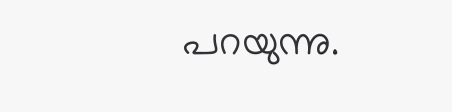പറയുന്നു.